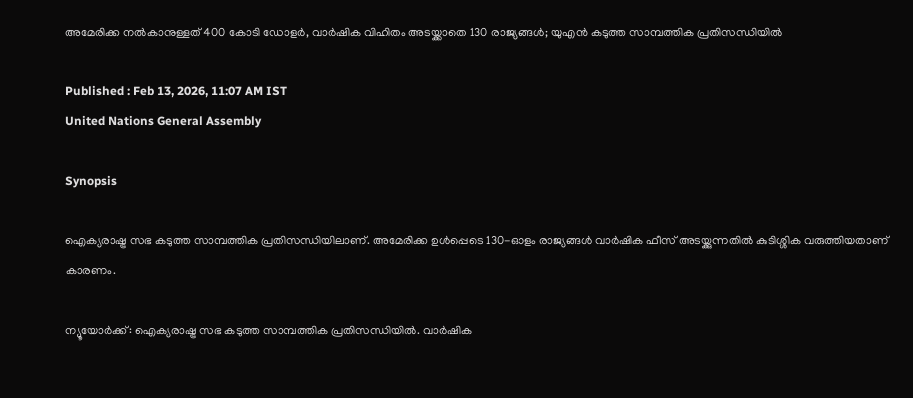അമേരിക്ക നൽകാനുള്ളത് 400 കോടി ഡോളർ, വാർഷിക വിഹിതം അടയ്ക്കാതെ 130 രാജ്യങ്ങൾ; യുഎൻ കടുത്ത സാമ്പത്തിക പ്രതിസന്ധിയിൽ

Published : Feb 13, 2026, 11:07 AM IST
United Nations General Assembly

Synopsis

ഐക്യരാഷ്ട്ര സഭ കടുത്ത സാമ്പത്തിക പ്രതിസന്ധിയിലാണ്. അമേരിക്ക ഉൾപ്പെടെ 130-ഓളം രാജ്യങ്ങൾ വാർഷിക ഫീസ് അടയ്ക്കുന്നതിൽ കുടിശ്ശിക വരുത്തിയതാണ് കാരണം.

ന്യൂയോർക്ക്: ഐക്യരാഷ്ട്ര സഭ കടുത്ത സാമ്പത്തിക പ്രതിസന്ധിയിൽ. വാർഷിക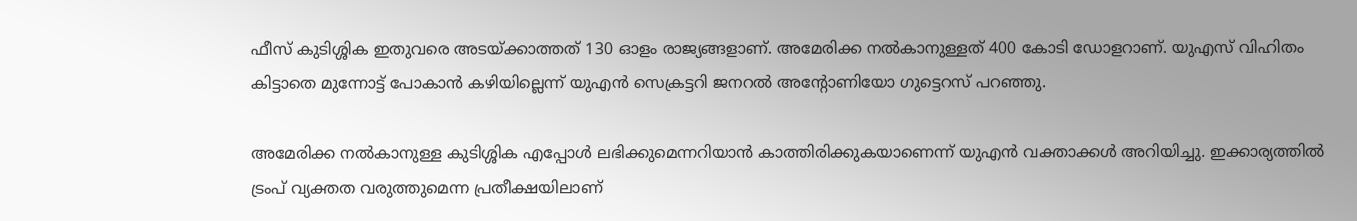ഫീസ് കുടിശ്ശിക ഇതുവരെ അടയ്ക്കാത്തത് 130 ഓളം രാജ്യങ്ങളാണ്. അമേരിക്ക നൽകാനുള്ളത് 400 കോടി ഡോളറാണ്. യുഎസ് വിഹിതം കിട്ടാതെ മുന്നോട്ട് പോകാൻ കഴിയില്ലെന്ന് യുഎൻ സെക്രട്ടറി ജനറൽ അന്‍റോണിയോ ഗുട്ടെറസ് പറഞ്ഞു.

അമേരിക്ക നൽകാനുള്ള കുടിശ്ശിക എപ്പോൾ ലഭിക്കുമെന്നറിയാൻ കാത്തിരിക്കുകയാണെന്ന് യുഎൻ വക്താക്കൾ അറിയിച്ചു. ഇക്കാര്യത്തിൽ ട്രംപ് വ്യക്തത വരുത്തുമെന്ന പ്രതീക്ഷയിലാണ്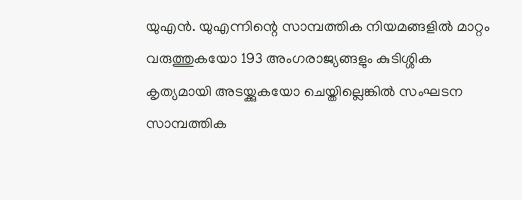യുഎൻ. യുഎന്നിന്റെ സാമ്പത്തിക നിയമങ്ങളിൽ മാറ്റം വരുത്തുകയോ 193 അംഗരാജ്യങ്ങളും കുടിശ്ശിക കൃത്യമായി അടയ്ക്കുകയോ ചെയ്തില്ലെങ്കിൽ സംഘടന സാമ്പത്തിക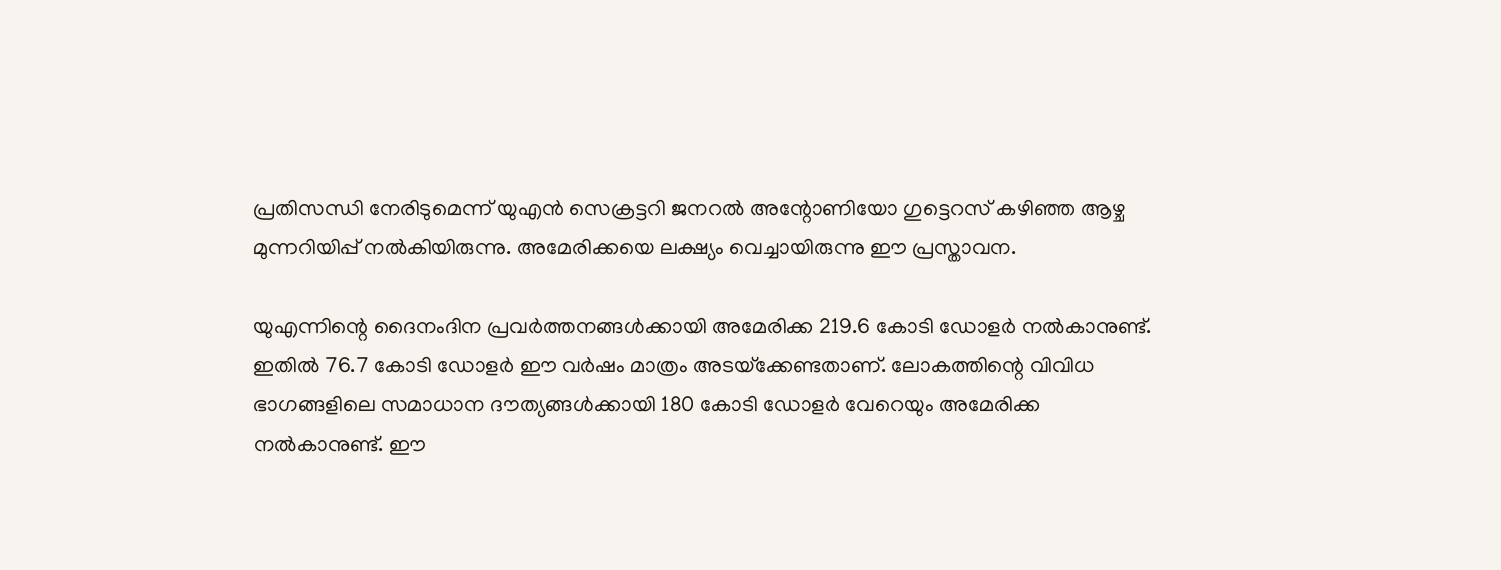പ്രതിസന്ധി നേരിടുമെന്ന് യുഎൻ സെക്രട്ടറി ജനറൽ അന്റോണിയോ ഗുട്ടെറസ് കഴിഞ്ഞ ആഴ്ച മുന്നറിയിപ്പ് നൽകിയിരുന്നു. അമേരിക്കയെ ലക്ഷ്യം വെച്ചായിരുന്നു ഈ പ്രസ്താവന.

യുഎന്നിന്റെ ദൈനംദിന പ്രവർത്തനങ്ങൾക്കായി അമേരിക്ക 219.6 കോടി ഡോളർ നൽകാനുണ്ട്. ഇതിൽ 76.7 കോടി ഡോളർ ഈ വർഷം മാത്രം അടയ്‌ക്കേണ്ടതാണ്. ലോകത്തിന്റെ വിവിധ ഭാഗങ്ങളിലെ സമാധാന ദൗത്യങ്ങൾക്കായി 180 കോടി ഡോളർ വേറെയും അമേരിക്ക നൽകാനുണ്ട്. ഈ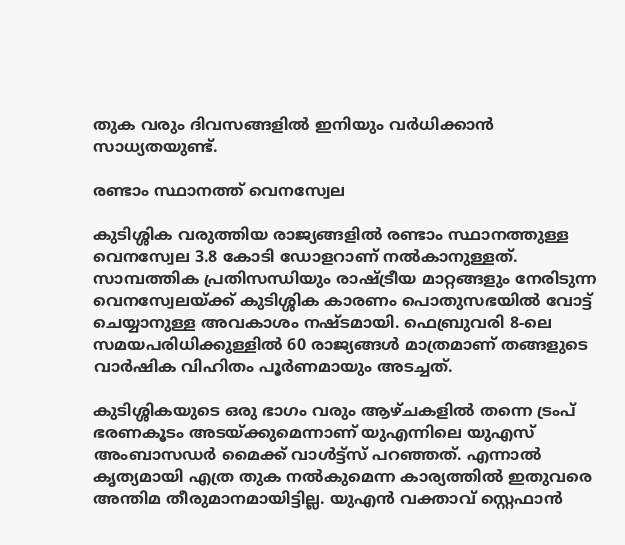തുക വരും ദിവസങ്ങളിൽ ഇനിയും വർധിക്കാൻ സാധ്യതയുണ്ട്.

രണ്ടാം സ്ഥാനത്ത് വെനസ്വേല

കുടിശ്ശിക വരുത്തിയ രാജ്യങ്ങളിൽ രണ്ടാം സ്ഥാനത്തുള്ള വെനസ്വേല 3.8 കോടി ഡോളറാണ് നൽകാനുള്ളത്. സാമ്പത്തിക പ്രതിസന്ധിയും രാഷ്ട്രീയ മാറ്റങ്ങളും നേരിടുന്ന വെനസ്വേലയ്ക്ക് കുടിശ്ശിക കാരണം പൊതുസഭയിൽ വോട്ട് ചെയ്യാനുള്ള അവകാശം നഷ്ടമായി. ഫെബ്രുവരി 8-ലെ സമയപരിധിക്കുള്ളിൽ 60 രാജ്യങ്ങൾ മാത്രമാണ് തങ്ങളുടെ വാർഷിക വിഹിതം പൂർണമായും അടച്ചത്.

കുടിശ്ശികയുടെ ഒരു ഭാഗം വരും ആഴ്ചകളിൽ തന്നെ ട്രംപ് ഭരണകൂടം അടയ്ക്കുമെന്നാണ് യുഎന്നിലെ യുഎസ് അംബാസഡർ മൈക്ക് വാൾട്ട്സ് പറഞ്ഞത്. എന്നാൽ കൃത്യമായി എത്ര തുക നൽകുമെന്ന കാര്യത്തിൽ ഇതുവരെ അന്തിമ തീരുമാനമായിട്ടില്ല. യുഎൻ വക്താവ് സ്റ്റെഫാൻ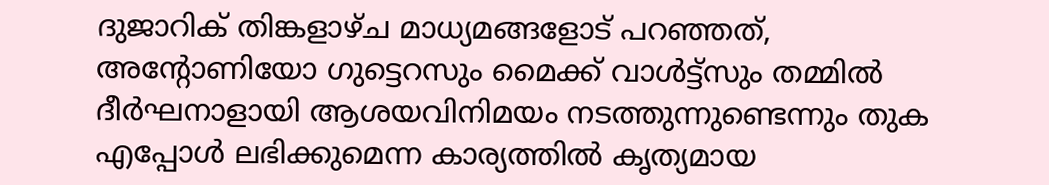ദുജാറിക് തിങ്കളാഴ്ച മാധ്യമങ്ങളോട് പറഞ്ഞത്, അന്റോണിയോ ഗുട്ടെറസും മൈക്ക് വാൾട്ട്സും തമ്മിൽ ദീർഘനാളായി ആശയവിനിമയം നടത്തുന്നുണ്ടെന്നും തുക എപ്പോൾ ലഭിക്കുമെന്ന കാര്യത്തിൽ കൃത്യമായ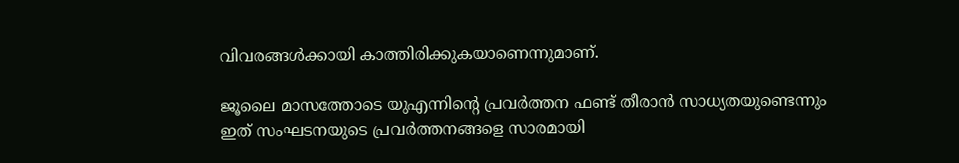വിവരങ്ങൾക്കായി കാത്തിരിക്കുകയാണെന്നുമാണ്.

ജൂലൈ മാസത്തോടെ യുഎന്നിന്റെ പ്രവർത്തന ഫണ്ട് തീരാൻ സാധ്യതയുണ്ടെന്നും ഇത് സംഘടനയുടെ പ്രവർത്തനങ്ങളെ സാരമായി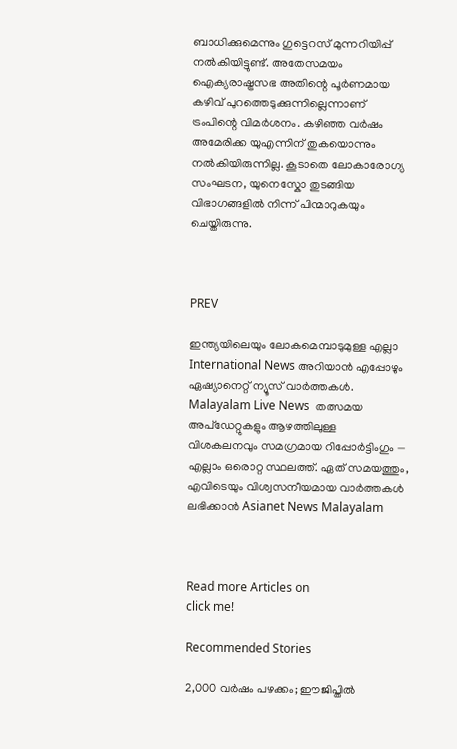ബാധിക്കുമെന്നും ഗുട്ടെറസ് മുന്നറിയിപ്പ് നൽകിയിട്ടുണ്ട്. അതേസമയം ഐക്യരാഷ്ട്രസഭ അതിന്റെ പൂർണമായ കഴിവ് പുറത്തെടുക്കുന്നില്ലെന്നാണ് ട്രംപിന്റെ വിമർശനം. കഴിഞ്ഞ വർഷം അമേരിക്ക യുഎന്നിന് തുകയൊന്നും നൽകിയിരുന്നില്ല. കൂടാതെ ലോകാരോഗ്യ സംഘടന, യുനെസ്കോ തുടങ്ങിയ വിഭാഗങ്ങളിൽ നിന്ന് പിന്മാറുകയും ചെയ്തിരുന്നു.



PREV

ഇന്ത്യയിലെയും ലോകമെമ്പാടുമുള്ള എല്ലാ International News അറിയാൻ എപ്പോഴും ഏഷ്യാനെറ്റ് ന്യൂസ് വാർത്തകൾ. Malayalam Live News  തത്സമയ അപ്‌ഡേറ്റുകളും ആഴത്തിലുള്ള വിശകലനവും സമഗ്രമായ റിപ്പോർട്ടിംഗും — എല്ലാം ഒരൊറ്റ സ്ഥലത്ത്. ഏത് സമയത്തും, എവിടെയും വിശ്വസനീയമായ വാർത്തകൾ ലഭിക്കാൻ Asianet News Malayalam



Read more Articles on
click me!

Recommended Stories

2,000 വർഷം പഴക്കം; ഈജിപ്തിൽ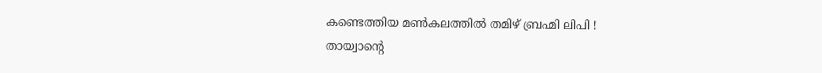കണ്ടെത്തിയ മണ്‍കലത്തിൽ തമിഴ് ബ്രഹ്മി ലിപി !
തായ്വാൻ്റെ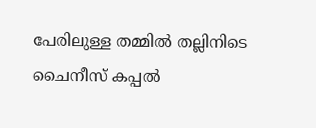പേരിലുള്ള തമ്മിൽ തല്ലിനിടെ ചൈനീസ് കപ്പൽ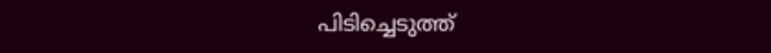പിടിച്ചെടുത്ത്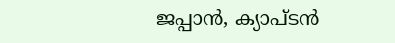ജപ്പാൻ, ക്യാപ്ടൻ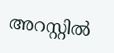അറസ്റ്റിൽ